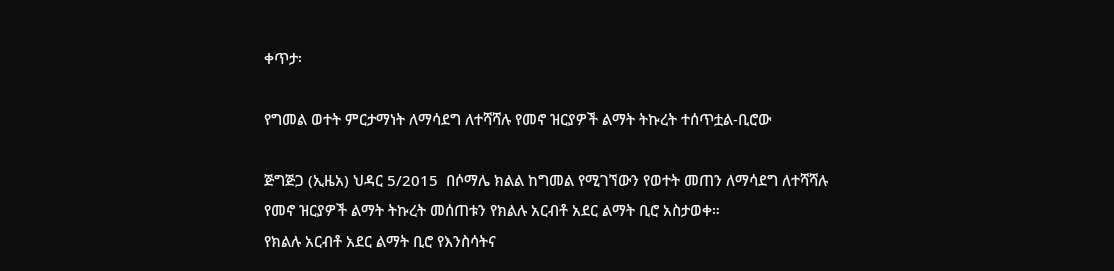ቀጥታ፡

የግመል ወተት ምርታማነት ለማሳደግ ለተሻሻሉ የመኖ ዝርያዎች ልማት ትኩረት ተሰጥቷል-ቢሮው

ጅግጅጋ (ኢዜአ) ህዳር 5/2015  በሶማሌ ክልል ከግመል የሚገኘውን የወተት መጠን ለማሳደግ ለተሻሻሉ የመኖ ዝርያዎች ልማት ትኩረት መሰጠቱን የክልሉ አርብቶ አደር ልማት ቢሮ አስታወቀ።
የክልሉ አርብቶ አደር ልማት ቢሮ የእንስሳትና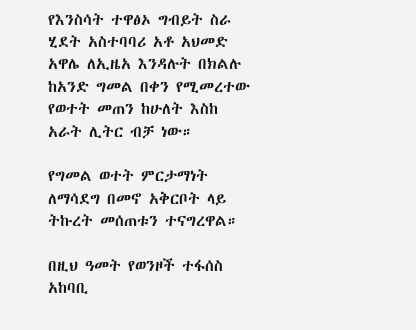የእንስሳት ተዋፅኦ ግብይት ስራ ሂደት አስተባባሪ አቶ አህመድ አዋሌ ለኢዜአ እንዳሉት በክልሉ ከአንድ ግመል በቀን የሚመረተው የወተት መጠን ከሁለት እስከ አራት ሊትር ብቻ ነው።

የግመል ወተት ምርታማነት ለማሳደግ በመኖ አቅርቦት ላይ ትኩረት መሰጠቱን ተናግረዋል።

በዚህ ዓመት የወንዞች ተፋሰስ አከባቢ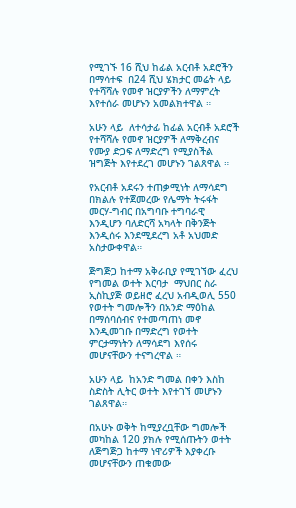የሚገኙ 16 ሺህ ከፊል አርብቶ አደሮችን በማሳተፍ  በ24 ሺህ ሄክታር መሬት ላይ የተሻሻሉ የመኖ ዝርያዎችን ለማምረት እየተሰራ መሆኑን አመልክተዋል ።

አሁን ላይ  ለተሳታፊ ከፊል አርብቶ አደሮች የተሻሻሉ የመኖ ዝርያዎች ለማቅረብና  የሙያ ድጋፍ ለማድረግ የሚያስችል ዝግጅት እየተደረገ መሆኑን ገልጸዋል ።

የአርብቶ አደሩን ተጠቃሚነት ለማሳደግ በክልሉ የተጀመረው የሌማት ትሩፋት መርሃ-ግብር በአግባቡ ተግባራዊ እንዲሆን ባለድርሻ አካላት በቅንጅት እንዲሰሩ እንደሚደረግ አቶ አህመድ አስታውቀዋል።

ጅግጅጋ ከተማ አቅራቢያ የሚገኘው ፈረህ የግመል ወተት እርባታ  ማህበር ስራ ኢስኪያጅ ወይዘሮ ፈረህ አብዲወሊ 550 የወተት ግመሎችን በአንድ ማዕከል በማሰባሰብና የተመጣጠነ መኖ እንዲመገቡ በማድረግ የወተት ምርታማነትን ለማሳደግ እየሰሩ መሆናቸውን ተናግረዋል ።

አሁን ላይ  ከአንድ ግመል በቀን እስከ ስድስት ሊትር ወተት እየተገኘ መሆኑን ገልጸዋል።

በአሁኑ ወቅት ከሚያረቧቸው ግመሎች መካከል 120 ያክሉ የሚሰጡትን ወተት ለጅግጅጋ ከተማ ነዋሪዎች እያቀረቡ መሆናቸውን ጠቁመው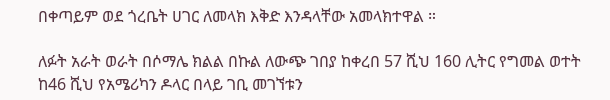በቀጣይም ወደ ጎረቤት ሀገር ለመላክ እቅድ እንዳላቸው አመላክተዋል ።

ለፉት አራት ወራት በሶማሌ ክልል በኩል ለውጭ ገበያ ከቀረበ 57 ሺህ 160 ሊትር የግመል ወተት ከ46 ሺህ የአሜሪካን ዶላር በላይ ገቢ መገኘቱን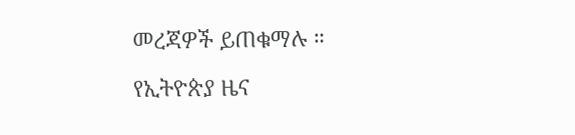መረጃዎች ይጠቁማሉ ።

የኢትዮጵያ ዜና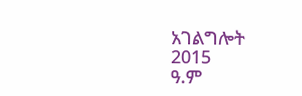አገልግሎት
2015
ዓ.ም